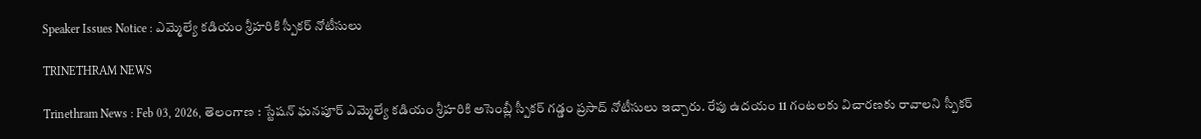Speaker Issues Notice : ఎమ్మెల్యే కడియం శ్రీహరికి స్పీకర్ నోటీసులు

TRINETHRAM NEWS

Trinethram News : Feb 03, 2026, తెలంగాణ : స్టేషన్ ఘన‌పూర్ ఎమ్మెల్యే కడియం శ్రీహరికి అసెంబ్లీ స్పీకర్ గడ్డం ప్రసాద్ నోటీసులు ఇచ్చారు. రేపు ఉదయం 11 గంటలకు విచారణకు రావాలని స్పీకర్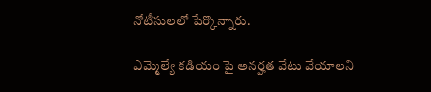నోటీసులలో పేర్కొన్నారు.

ఎమ్మెల్యే కడియం పై అనర్హత వేటు వేయాలని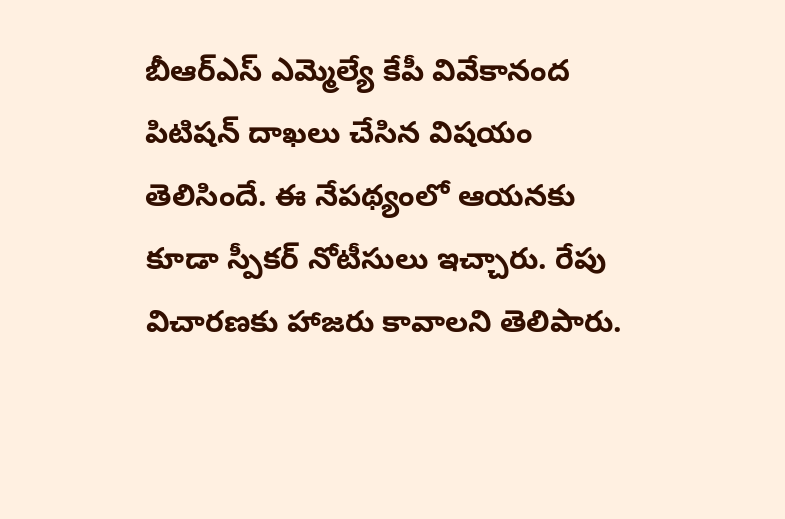బీఆర్ఎస్ ఎమ్మెల్యే కేపీ వివేకానంద పిటిషన్ దాఖలు చేసిన విషయం తెలిసిందే. ఈ నేపథ్యంలో ఆయనకు కూడా స్పీకర్ నోటీసులు ఇచ్చారు. రేపు విచారణకు హాజరు కావాలని తెలిపారు.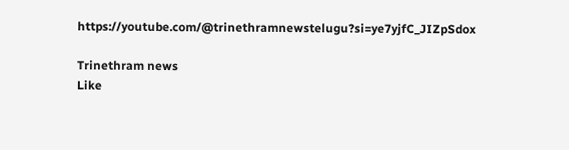https://youtube.com/@trinethramnewstelugu?si=ye7yjfC_JIZpSdox

Trinethram news
Like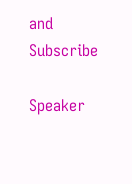and Subscribe

Speaker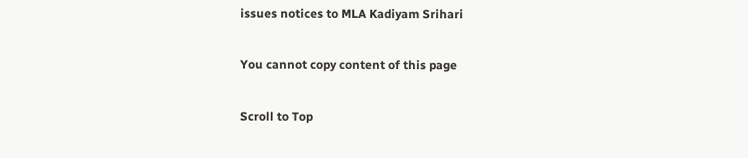issues notices to MLA Kadiyam Srihari

You cannot copy content of this page

Scroll to Top